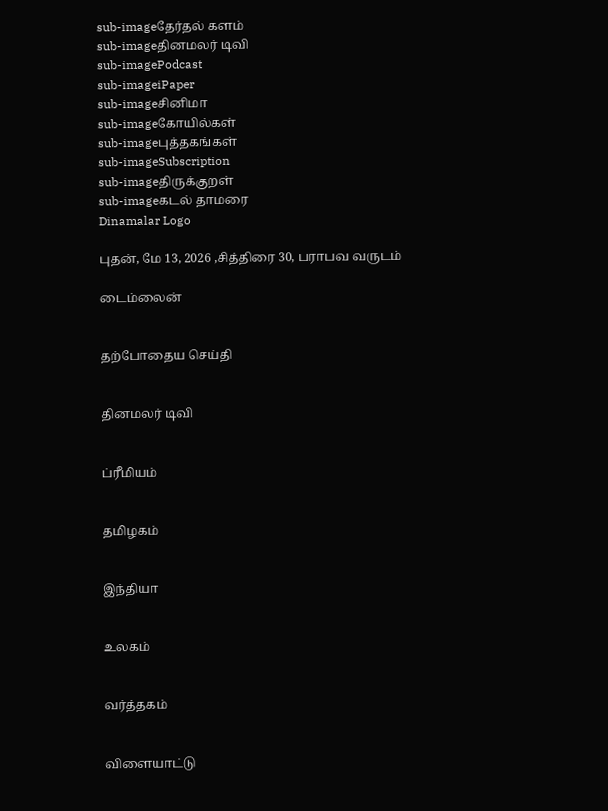sub-imageதேர்தல் களம்
sub-imageதினமலர் டிவி
sub-imagePodcast
sub-imageiPaper
sub-imageசினிமா
sub-imageகோயில்கள்
sub-imageபுத்தகங்கள்
sub-imageSubscription
sub-imageதிருக்குறள்
sub-imageகடல் தாமரை
Dinamalar Logo

புதன், மே 13, 2026 ,சித்திரை 30, பராபவ வருடம்

டைம்லைன்


தற்போதைய செய்தி


தினமலர் டிவி


ப்ரீமியம்


தமிழகம்


இந்தியா


உலகம்


வர்த்தகம்


விளையாட்டு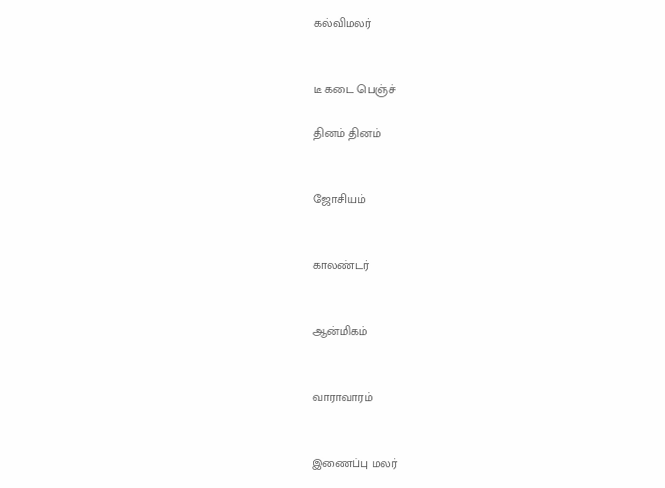கல்விமலர்


டீ கடை பெஞ்ச்

தினம் தினம்


ஜோசியம்


காலண்டர்


ஆன்மிகம்


வாராவாரம்


இணைப்பு மலர்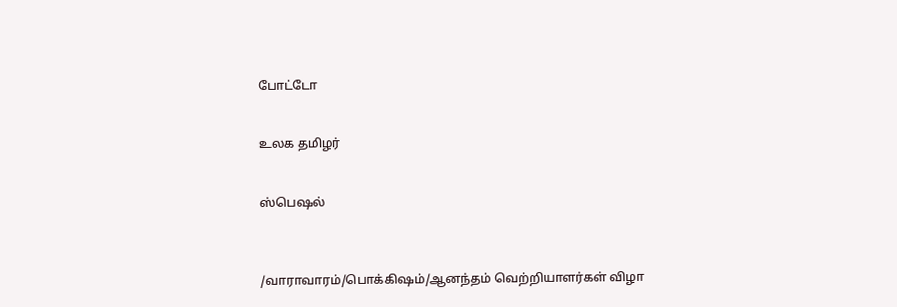போட்டோ


உலக தமிழர்


ஸ்பெஷல்



/வாராவாரம்/பொக்கிஷம்/ஆனந்தம் வெற்றியாளர்கள் விழா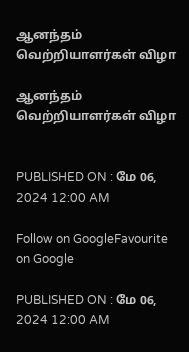ஆனந்தம் வெற்றியாளர்கள் விழா

ஆனந்தம் வெற்றியாளர்கள் விழா


PUBLISHED ON : மே 06, 2024 12:00 AM

Follow on GoogleFavourite on Google

PUBLISHED ON : மே 06, 2024 12:00 AM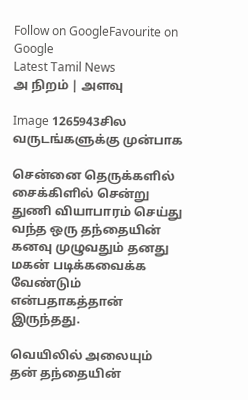Follow on GoogleFavourite on Google
Latest Tamil News
அ நிறம் | அளவு

Image 1265943சில வருடங்களுக்கு முன்பாக

சென்னை தெருக்களில் சைக்கிளில் சென்று துணி வியாபாரம் செய்து வந்த ஒரு தந்தையின் கனவு முழுவதும் தனது மகன் படிக்கவைக்க வேண்டும் என்பதாகத்தான் இருந்தது.

வெயிலில் அலையும் தன் தந்தையின்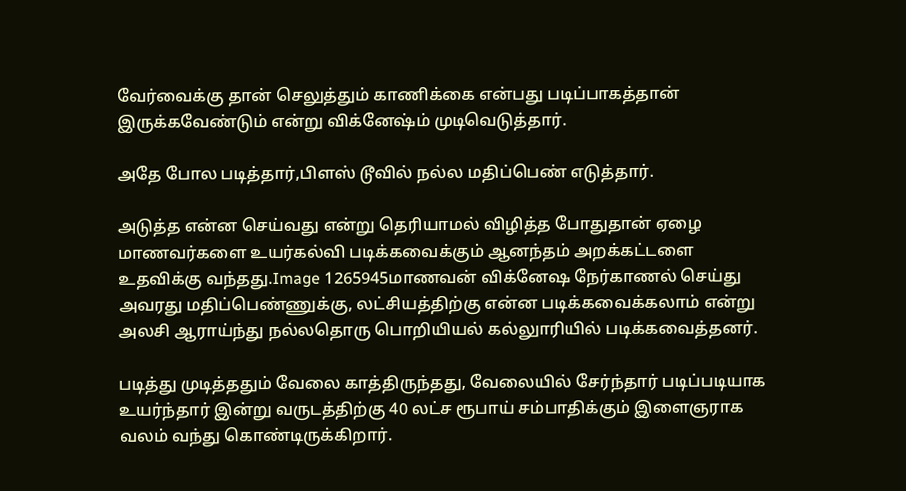வேர்வைக்கு தான் செலுத்தும் காணிக்கை என்பது படிப்பாகத்தான் இருக்கவேண்டும் என்று விக்னேஷ்ம் முடிவெடுத்தார்.

அதே போல படித்தார்,பிளஸ் டூவில் நல்ல மதிப்பெண் எடுத்தார்.

அடுத்த என்ன செய்வது என்று தெரியாமல் விழித்த போதுதான் ஏழை மாணவர்களை உயர்கல்வி படிக்கவைக்கும் ஆனந்தம் அறக்கட்டளை உதவிக்கு வந்தது.Image 1265945மாணவன் விக்னேஷ நேர்காணல் செய்து அவரது மதிப்பெண்ணுக்கு, லட்சியத்திற்கு என்ன படிக்கவைக்கலாம் என்று அலசி ஆராய்ந்து நல்லதொரு பொறியியல் கல்லுாரியில் படிக்கவைத்தனர்.

படித்து முடித்ததும் வேலை காத்திருந்தது, வேலையில் சேர்ந்தார் படிப்படியாக உயர்ந்தார் இன்று வருடத்திற்கு 40 லட்ச ரூபாய் சம்பாதிக்கும் இளைஞராக வலம் வந்து கொண்டிருக்கிறார்.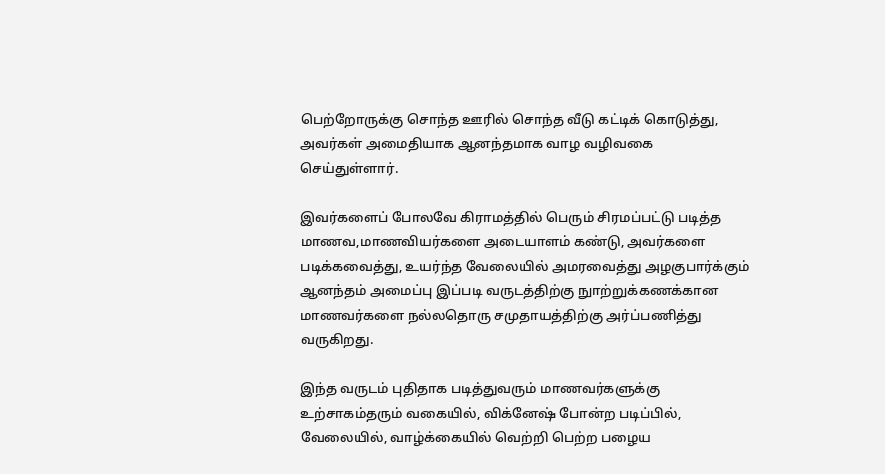பெற்றோருக்கு சொந்த ஊரில் சொந்த வீடு கட்டிக் கொடுத்து, அவர்கள் அமைதியாக ஆனந்தமாக வாழ வழிவகை செய்துள்ளார்.

இவர்களைப் போலவே கிராமத்தில் பெரும் சிரமப்பட்டு படித்த மாணவ,மாணவியர்களை அடையாளம் கண்டு, அவர்களை படிக்கவைத்து, உயர்ந்த வேலையில் அமரவைத்து அழகுபார்க்கும் ஆனந்தம் அமைப்பு இப்படி வருடத்திற்கு நுாற்றுக்கணக்கான மாணவர்களை நல்லதொரு சமுதாயத்திற்கு அர்ப்பணித்து வருகிறது.

இந்த வருடம் புதிதாக படித்துவரும் மாணவர்களுக்கு உற்சாகம்தரும் வகையில், விக்னேஷ் போன்ற படிப்பில், வேலையில், வாழ்க்கையில் வெற்றி பெற்ற பழைய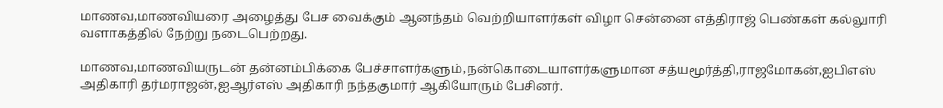மாணவ,மாணவியரை அழைத்து பேச வைக்கும் ஆனந்தம் வெற்றியாளர்கள் விழா சென்னை எத்திராஜ் பெண்கள் கல்லுாரி வளாகத்தில் நேற்று நடைபெற்றது.

மாணவ,மாணவியருடன் தன்னம்பிக்கை பேச்சாளர்களும்,நன்கொடையாளர்களுமான சத்யமூர்த்தி,ராஜமோகன்,ஐபிஎஸ் அதிகாரி தர்மராஜன்,ஐஆர்எஸ் அதிகாரி நந்தகுமார் ஆகியோரும் பேசினர்.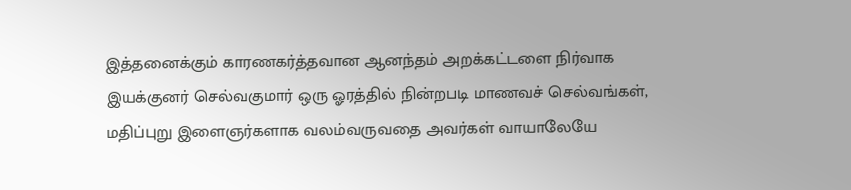இத்தனைக்கும் காரணகர்த்தவான ஆனந்தம் அறக்கட்டளை நிர்வாக இயக்குனர் செல்வகுமார் ஒரு ஓரத்தில் நின்றபடி மாணவச் செல்வங்கள், மதிப்புறு இளைஞர்களாக வலம்வருவதை அவர்கள் வாயாலேயே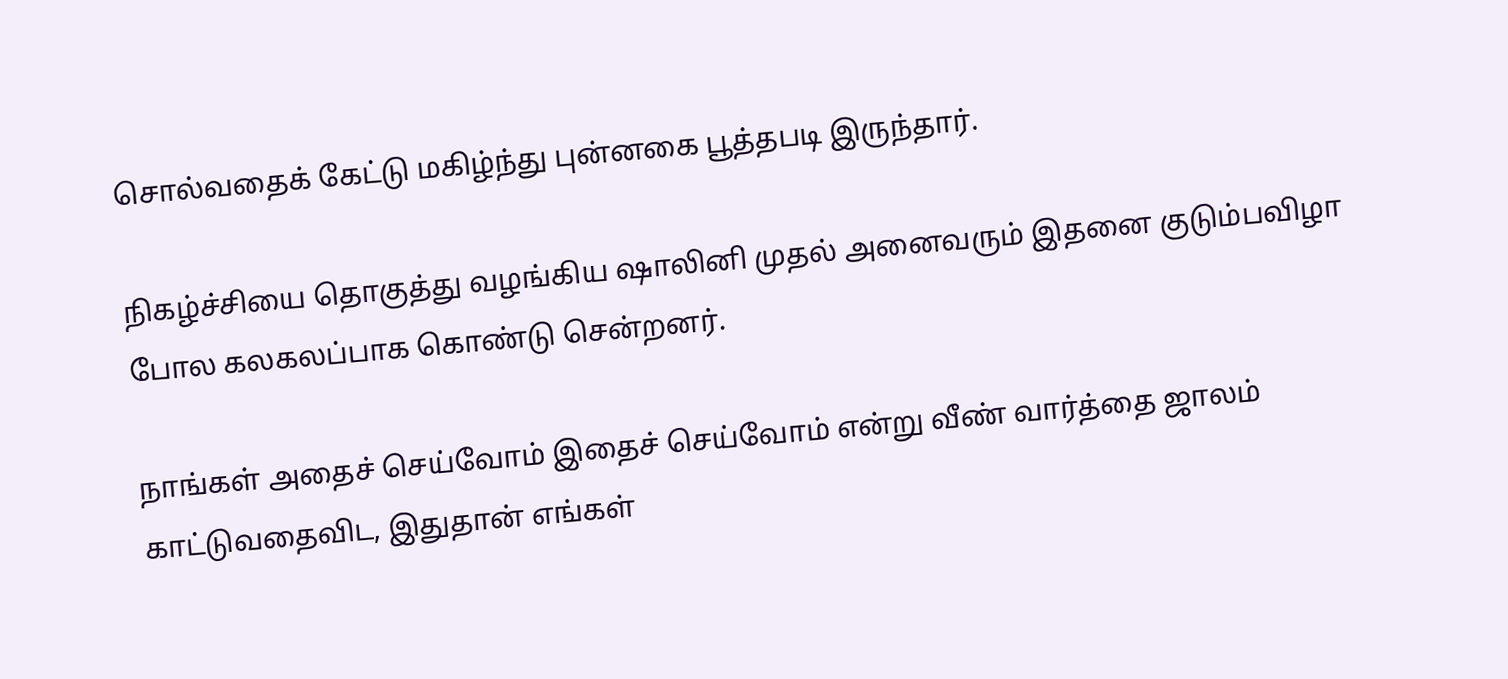சொல்வதைக் கேட்டு மகிழ்ந்து புன்னகை பூத்தபடி இருந்தார்.

நிகழ்ச்சியை தொகுத்து வழங்கிய ஷாலினி முதல் அனைவரும் இதனை குடும்பவிழா போல கலகலப்பாக கொண்டு சென்றனர்.

நாங்கள் அதைச் செய்வோம் இதைச் செய்வோம் என்று வீண் வார்த்தை ஜாலம் காட்டுவதைவிட, இதுதான் எங்கள்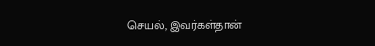செயல், இவர்கள்தான்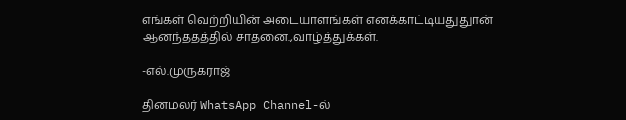எங்கள் வெற்றியின் அடையாளங்கள் எனக்காட்டியதுதுான் ஆனந்ததத்தில் சாதனை.,வாழ்த்துக்கள்.

-எல்.முருகராஜ்

தினமலர் WhatsApp Channel-ல்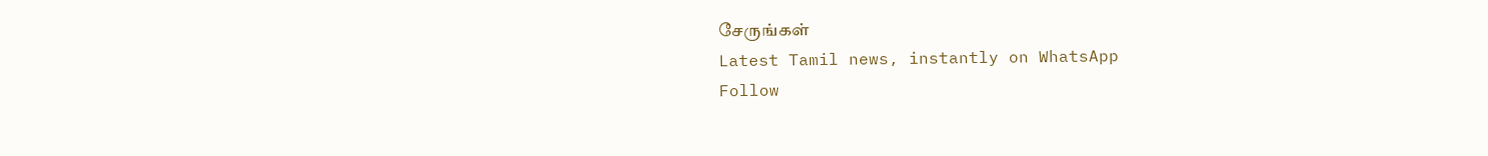சேருங்கள்
Latest Tamil news, instantly on WhatsApp
Follow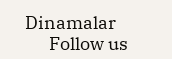Dinamalar
      Follow us